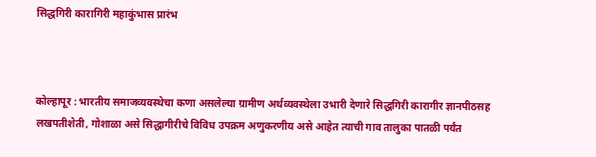सिद्धगिरी कारागिरी महाकुंभास प्रारंभ



कोल्हापूर : भारतीय समाजव्यवस्थेचा कणा असलेल्या ग्रामीण अर्थव्यवस्थेला उभारी देणारे सिद्धगिरी कारागीर ज्ञानपीठसह लखपतीशेती, गोशाळा असे सिद्धागीरीचे विविध उपक्रम अणुकरणीय असे आहेत त्याची गाव तालुका पातळी पर्यंत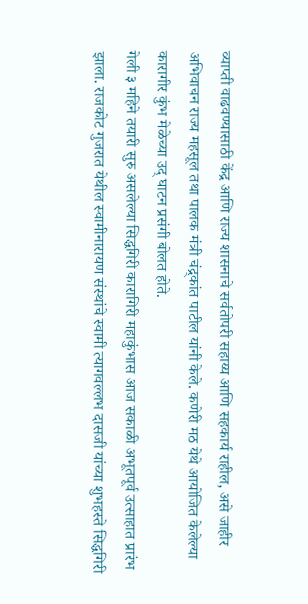व्याप्ती वाढवण्यासाठी केंद्र आणि राज्य शासनाचे सर्वतोपरी सहाय्य आणि सहकार्य राहील, असे जाहीर अभिवाचन राज्य महसूल तथा पालक मंत्री चंद्र्कांत पाटील यांनी केले. कणेरी मठ येथे आयोजित केलेल्या कारागीर कुंभ मेळेच्या उद् घाटन प्रसंगी बोलत होते.
गेली ३ महिने तयारी सुरु असलेल्या सिद्धगिरी कारागिरी महाकुंभास आज सकाळी अभूतपूर्व उत्साहात प्रारंभ झाला. राजकोट गुजरात येथील स्वामीनारायण संस्थांचे स्वामी त्यागवल्लभ दासजी यांच्या शुभहस्ते सिद्धगिरी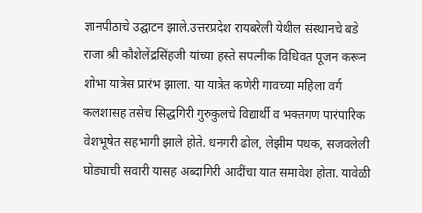ज्ञानपीठाचे उद्घाटन झाले.उत्तरप्रदेश रायबरेली येथील संस्थानचे बडे राजा श्री कौशेलेंद्रसिंहजी यांच्या हस्ते सपत्नीक विधिवत पूजन करून शोभा यात्रेस प्रारंभ झाला. या यात्रेत कणेरी गावच्या महिला वर्ग कलशासह तसेच सिद्धगिरी गुरुकुलचे विद्यार्थी व भक्तगण पारंपारिक वेशभूषेत सहभागी झाले होते. धनगरी ढोल, लेझीम पथक, सजवलेली घोड्याची सवारी यासह अब्दागिरी आदींचा यात समावेश होता. यावेळी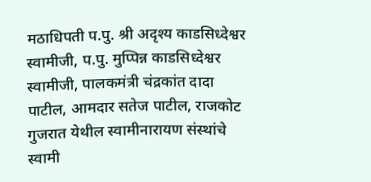मठाधिपती प.पु. श्री अदृश्य काडसिध्देश्वर स्वामीजी, प.पु. मुप्पिन्न काडसिध्देश्वर स्वामीजी, पालकमंत्री चंद्रकांत दादा पाटील, आमदार सतेज पाटील, राजकोट गुजरात येथील स्वामीनारायण संस्थांचे स्वामी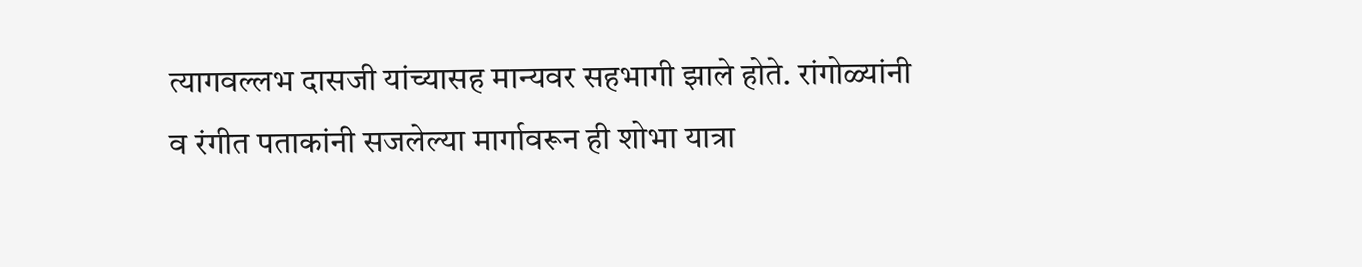त्यागवल्लभ दासजी यांच्यासह मान्यवर सहभागी झाले होते. रांगोळ्यांनी व रंगीत पताकांनी सजलेल्या मार्गावरून ही शोभा यात्रा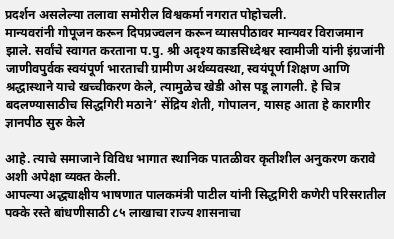प्रदर्शन असलेल्या तलावा समोरील विश्वकर्मा नगरात पोहोचली.
मान्यवरांनी गोपूजन करून दिपप्रज्वलन करून व्यासपीठावर मान्यवर विराजमान झाले. सर्वांचे स्वागत करताना प.पु. श्री अदृश्य काडसिध्देश्वर स्वामीजी यांनी इंग्रजांनी जाणीवपुर्वक स्वयंपूर्ण भारताची ग्रामीण अर्थव्यवस्था, स्वयंपूर्ण शिक्षण आणि श्रद्धास्थाने याचे खच्चीकरण केले, त्यामुळेच खेडी ओस पडू लागली. हे चित्र बदलण्यासाठीच सिद्धगिरी मठाने’ सेंद्रिय शेती, गोपालन, यासह आता हे कारागीर ज्ञानपीठ सुरु केले

आहे. त्याचे समाजाने विविध भागात स्थानिक पातळीवर कृतीशील अनुकरण करावे अशी अपेक्षा व्यक्त केली.
आपल्या अद्ध्याक्षीय भाषणात पालकमंत्री पाटील यांनी सिद्धगिरी कणेरी परिसरातील पक्के रस्ते बांधणीसाठी ८५ लाखाचा राज्य शासनाचा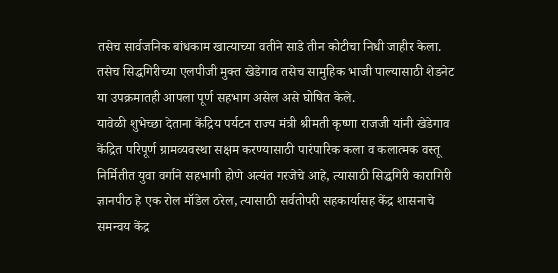तसेच सार्वजनिक बांधकाम खात्याच्या वतीने साडे तीन कोटीचा निधी जाहीर केला. तसेच सिद्धगिरीच्या एलपीजी मुक्त खेडेगाव तसेच सामुहिक भाजी पाल्यासाठी शेडनेट या उपक्रमातही आपला पूर्ण सहभाग असेल असे घोषित केले.
यावेळी शुभेच्छा देताना केंद्रिय पर्यटन राज्य मंत्री श्रीमती कृष्णा राजजी यांनी खेडेगाव केंद्रित परिपूर्ण ग्रामव्यवस्था सक्षम करण्यासाठी पारंपारिक कला व कलात्मक वस्तू निर्मितीत युवा वर्गाने सहभागी होणे अत्यंत गरजेचे आहे, त्यासाठी सिद्धगिरी कारागिरी ज्ञानपीठ हे एक रोल मॉडेल ठरेल, त्यासाठी सर्वतोपरी सहकार्यासह केंद्र शासनाचे समन्वय केंद्र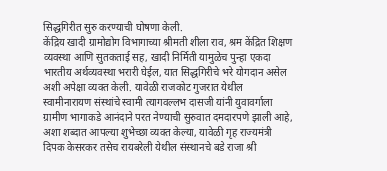सिद्धगिरीत सुरु करण्याची घोषणा केली.
केंद्रिय खादी ग्रामोद्योग विभागाच्या श्रीमती शीला राव, श्रम केंद्रित शिक्षण व्यवस्था आणि सुतकताई सह, खादी निर्मिती यामुळेच पुन्हा एकदा भारतीय अर्थव्यवस्था भरारी घेईल, यात सिद्धगिरीचे भरे योगदान असेल अशी अपेक्षा व्यक्त केली. यावेळी राजकोट गुजरात येथील स्वामीनारायण संस्थांचे स्वामी त्यागवल्लभ दासजी यांनी युवावर्गाला ग्रामीण भागाकडे आनंदाने परत नेण्याची सुरुवात दमदारपणे झाली आहे, अशा शब्दात आपल्या शुभेच्छा व्यक्त केल्या, यावेळी गृह राज्यमंत्री दिपक केसरकर तसेच रायबरेली येथील संस्थानचे बडे राजा श्री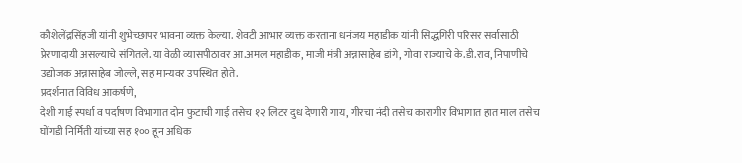कौशेलेंद्रसिंहजी यांनी शुभेच्छापर भावना व्यक्त केल्या. शेवटी आभार व्यक्त करताना धनंजय महाडीक यांनी सिद्धगिरी परिसर सर्वासाठी प्रेरणादायी असल्याचे संगितले. या वेळी व्यासपीठावर आ.अमल महाडीक, माजी मंत्री अन्नासाहेब डांगे, गोवा राज्याचे के.डी.राव, निपाणीचे उद्योजक अन्नासाहेब जोल्ले, सह मान्यवर उपस्थित होते.
प्रदर्शनात विविध आकर्षणे,
देशी गाई स्पर्धा व पर्दाषण विभागात दोन फुटाची गाई तसेच १२ लिटर दुध देणारी गाय, गीरचा नंदी तसेच कारागीर विभागात हात माल तसेच घोंगडी निर्मिती यांच्या सह १०० हून अधिक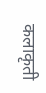कलाकृती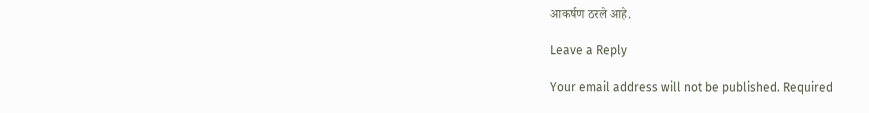आकर्षण ठरले आहे.

Leave a Reply

Your email address will not be published. Required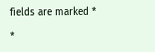fields are marked *

*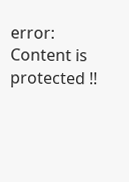error: Content is protected !!